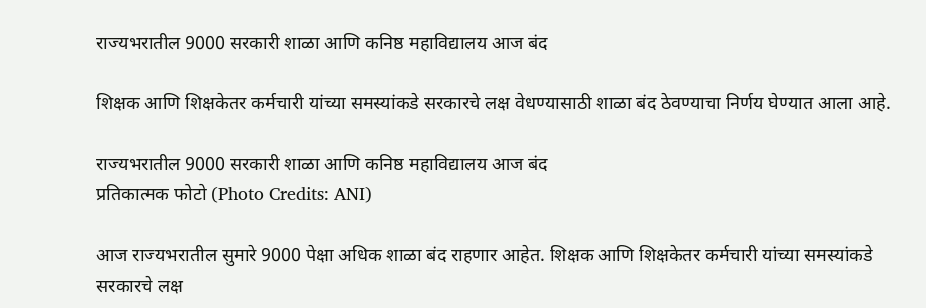राज्यभरातील 9000 सरकारी शाळा आणि कनिष्ठ महाविद्यालय आज बंद

शिक्षक आणि शिक्षकेतर कर्मचारी यांच्या समस्यांकडे सरकारचे लक्ष वेधण्यासाठी शाळा बंद ठेवण्याचा निर्णय घेण्यात आला आहे.

राज्यभरातील 9000 सरकारी शाळा आणि कनिष्ठ महाविद्यालय आज बंद
प्रतिकात्मक फोटो (Photo Credits: ANI)

आज राज्यभरातील सुमारे 9000 पेक्षा अधिक शाळा बंद राहणार आहेत. शिक्षक आणि शिक्षकेतर कर्मचारी यांच्या समस्यांकडे सरकारचे लक्ष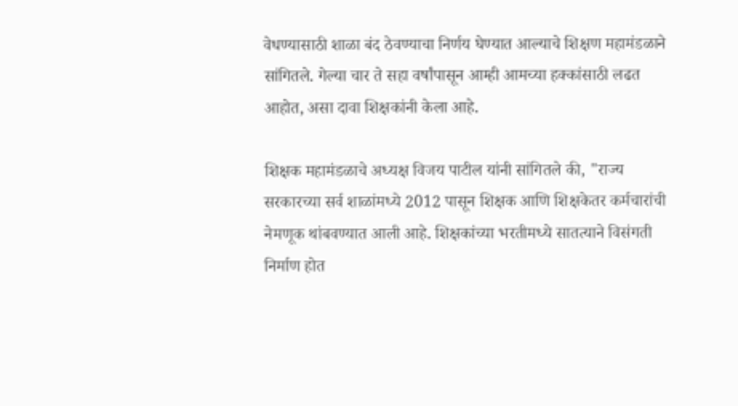वेधण्यासाठी शाळा बंद ठेवण्याचा निर्णय घेण्यात आल्याचे शिक्षण महामंडळाने सांगितले. गेल्या चार ते सहा वर्षांपासून आम्ही आमच्या हक्कांसाठी लढत आहोत, असा दावा शिक्षकांनी केला आहे.

शिक्षक महामंडळाचे अध्यक्ष विजय पाटील यांनी सांगितले की, "राज्य सरकारच्या सर्व शाळांमध्ये 2012 पासून शिक्षक आणि शिक्षकेतर कर्मचारांची नेमणूक थांबवण्यात आली आहे. शिक्षकांच्या भरतीमध्ये सातत्याने विसंगती निर्माण होत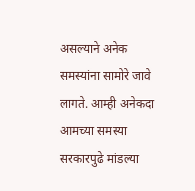असल्याने अनेक समस्यांना सामोरे जावे लागते. आम्ही अनेकदा आमच्या समस्या सरकारपुढे मांडल्या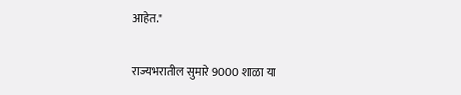आहेत."

राज्यभरातील सुमारे 9000 शाळा या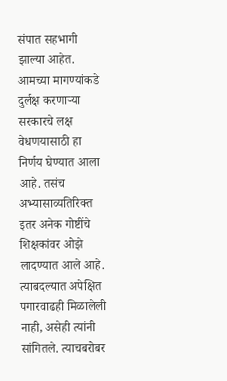संपात सहभागी झाल्या आहेत. आमच्या मागण्यांकडे दुर्लक्ष करणाऱ्या सरकारचे लक्ष वेधणयासाठी हा निर्णय घेण्यात आला आहे. तसंच अभ्यासाव्यतिरिक्त इतर अनेक गोष्टींचे शिक्षकांवर ओझे लादण्यात आले आहे. त्याबदल्यात अपेक्षित पगारवाढही मिळालेली नाही, असेही त्यांनी सांगितले. त्याचबरोबर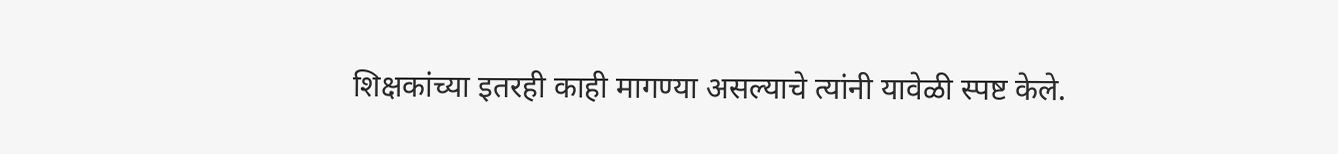शिक्षकांच्या इतरही काही मागण्या असल्याचे त्यांनी यावेळी स्पष्ट केले.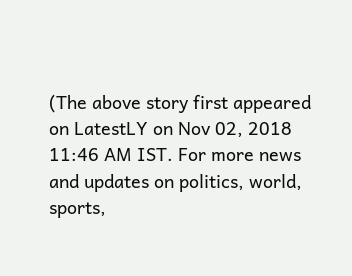(The above story first appeared on LatestLY on Nov 02, 2018 11:46 AM IST. For more news and updates on politics, world, sports,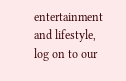entertainment and lifestyle, log on to our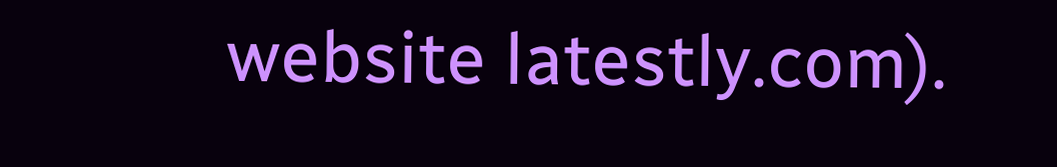website latestly.com).